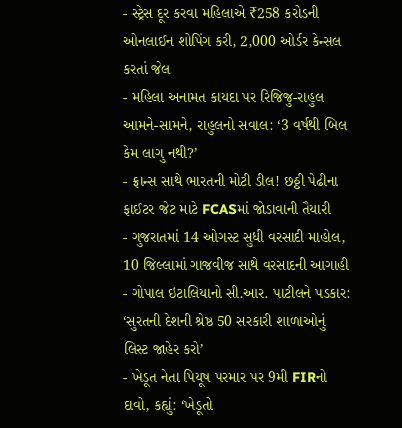- સ્ટ્રેસ દૂર કરવા મહિલાએ ₹258 કરોડની ઓનલાઈન શોપિંગ કરી, 2,000 ઓર્ડર કેન્સલ કરતાં જેલ
- મહિલા અનામત કાયદા પર રિજિજુ-રાહુલ આમને-સામને, રાહુલનો સવાલ: ‘3 વર્ષથી બિલ કેમ લાગુ નથી?’
- ફ્રાન્સ સાથે ભારતની મોટી ડીલ! છઠ્ઠી પેઢીના ફાઈટર જેટ માટે FCASમાં જોડાવાની તૈયારી
- ગુજરાતમાં 14 ઓગસ્ટ સુધી વરસાદી માહોલ, 10 જિલ્લામાં ગાજવીજ સાથે વરસાદની આગાહી
- ગોપાલ ઇટાલિયાનો સી.આર. પાટીલને પડકાર: ‘સુરતની દેશની શ્રેષ્ઠ 50 સરકારી શાળાઓનું લિસ્ટ જાહેર કરો’
- ખેડૂત નેતા પિયૂષ પરમાર પર 9મી FIRનો દાવો, કહ્યું: ‘ખેડૂતો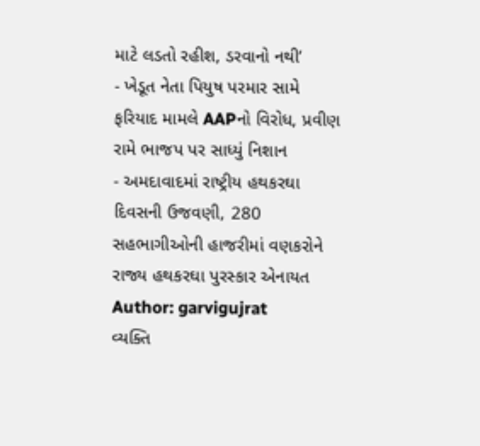માટે લડતો રહીશ, ડરવાનો નથી’
- ખેડૂત નેતા પિયુષ પરમાર સામે ફરિયાદ મામલે AAPનો વિરોધ, પ્રવીણ રામે ભાજપ પર સાધ્યું નિશાન
- અમદાવાદમાં રાષ્ટ્રીય હથકરઘા દિવસની ઉજવણી, 280 સહભાગીઓની હાજરીમાં વણકરોને રાજ્ય હથકરઘા પુરસ્કાર એનાયત
Author: garvigujrat
વ્યક્તિ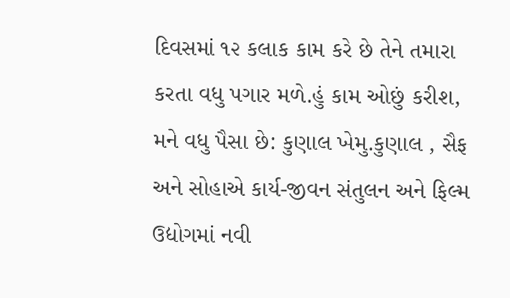દિવસમાં ૧૨ કલાક કામ કરે છે તેને તમારા કરતા વધુ પગાર મળે.હું કામ ઓછું કરીશ, મને વધુ પૈસા છે: કુણાલ ખેમુ.કુણાલ , સૈફ અને સોહાએ કાર્ય-જીવન સંતુલન અને ફિલ્મ ઉદ્યોગમાં નવી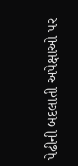પેઢીની બદલાતી અપેક્ષાઓ પર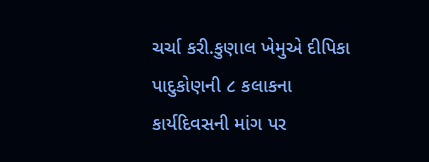ચર્ચા કરી.કુણાલ ખેમુએ દીપિકા પાદુકોણની ૮ કલાકના કાર્યદિવસની માંગ પર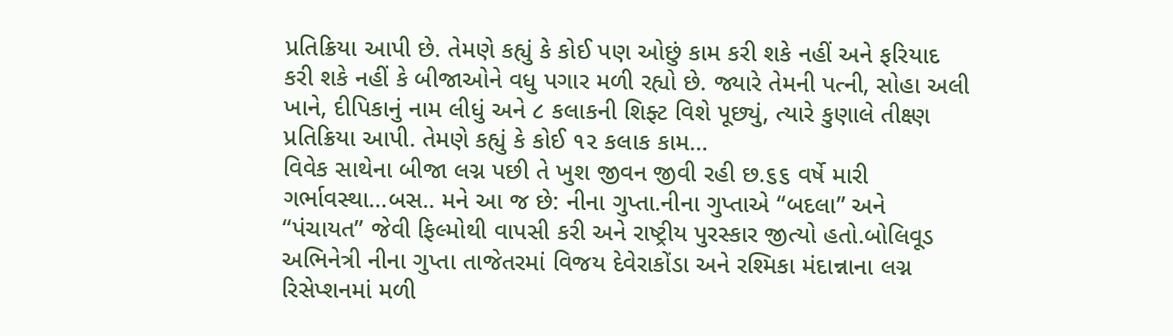પ્રતિક્રિયા આપી છે. તેમણે કહ્યું કે કોઈ પણ ઓછું કામ કરી શકે નહીં અને ફરિયાદ કરી શકે નહીં કે બીજાઓને વધુ પગાર મળી રહ્યો છે. જ્યારે તેમની પત્ની, સોહા અલી ખાને, દીપિકાનું નામ લીધું અને ૮ કલાકની શિફ્ટ વિશે પૂછ્યું, ત્યારે કુણાલે તીક્ષ્ણ પ્રતિક્રિયા આપી. તેમણે કહ્યું કે કોઈ ૧૨ કલાક કામ…
વિવેક સાથેના બીજા લગ્ન પછી તે ખુશ જીવન જીવી રહી છ.૬૬ વર્ષે મારી ગર્ભાવસ્થા…બસ.. મને આ જ છે: નીના ગુપ્તા.નીના ગુપ્તાએ “બદલા” અને “પંચાયત” જેવી ફિલ્મોથી વાપસી કરી અને રાષ્ટ્રીય પુરસ્કાર જીત્યો હતો.બોલિવૂડ અભિનેત્રી નીના ગુપ્તા તાજેતરમાં વિજય દેવેરાકોંડા અને રશ્મિકા મંદાન્નાના લગ્ન રિસેપ્શનમાં મળી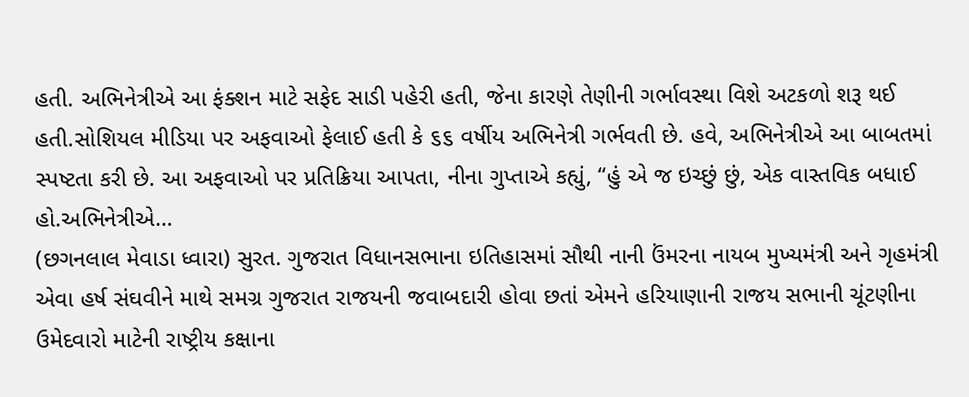હતી. અભિનેત્રીએ આ ફંક્શન માટે સફેદ સાડી પહેરી હતી, જેના કારણે તેણીની ગર્ભાવસ્થા વિશે અટકળો શરૂ થઈ હતી.સોશિયલ મીડિયા પર અફવાઓ ફેલાઈ હતી કે ૬૬ વર્ષીય અભિનેત્રી ગર્ભવતી છે. હવે, અભિનેત્રીએ આ બાબતમાં સ્પષ્ટતા કરી છે. આ અફવાઓ પર પ્રતિક્રિયા આપતા, નીના ગુપ્તાએ કહ્યું, “હું એ જ ઇચ્છું છું, એક વાસ્તવિક બધાઈ હો.અભિનેત્રીએ…
(છગનલાલ મેવાડા ધ્વારા) સુરત. ગુજરાત વિધાનસભાના ઇતિહાસમાં સૌથી નાની ઉંમરના નાયબ મુખ્યમંત્રી અને ગૃહમંત્રી એવા હર્ષ સંઘવીને માથે સમગ્ર ગુજરાત રાજયની જવાબદારી હોવા છતાં એમને હરિયાણાની રાજય સભાની ચૂંટણીના ઉમેદવારો માટેની રાષ્ટ્રીય કક્ષાના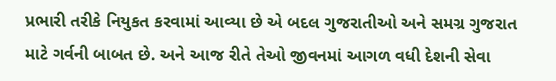પ્રભારી તરીકે નિયુકત કરવામાં આવ્યા છે એ બદલ ગુજરાતીઓ અને સમગ્ર ગુજરાત માટે ગર્વની બાબત છે. અને આજ રીતે તેઓ જીવનમાં આગળ વધી દેશની સેવા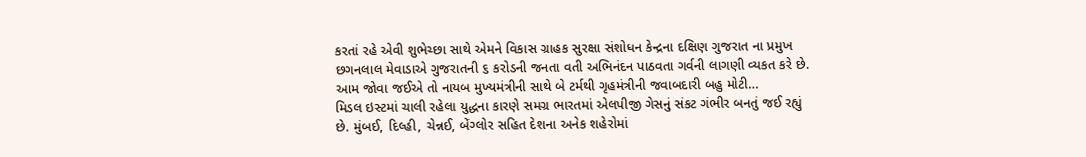કરતાં રહે એવી શુભેચ્છા સાથે એમને વિકાસ ગ્રાહક સુરક્ષા સંશોધન કેન્દ્રના દક્ષિણ ગુજરાત ના પ્રમુખ છગનલાલ મેવાડાએ ગુજરાતની ૬ કરોડની જનતા વતી અભિનંદન પાઠવતા ગર્વની લાગણી વ્યકત કરે છે. આમ જોવા જઈએ તો નાયબ મુખ્યમંત્રીની સાથે બે ટર્મથી ગૃહમંત્રીની જવાબદારી બહુ મોટી…
મિડલ ઇસ્ટમાં ચાલી રહેલા યુદ્ધના કારણે સમગ્ર ભારતમાં એલપીજી ગેસનું સંકટ ગંભીર બનતું જઈ રહ્યું છે. મુંબઈ, દિલ્હી, ચેન્નઈ, બેંગ્લોર સહિત દેશના અનેક શહેરોમાં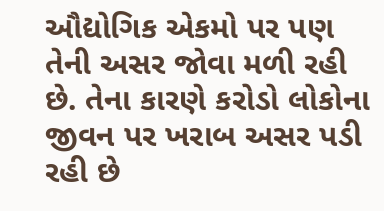ઔદ્યોગિક એકમો પર પણ તેની અસર જોવા મળી રહી છે. તેના કારણે કરોડો લોકોના જીવન પર ખરાબ અસર પડી રહી છે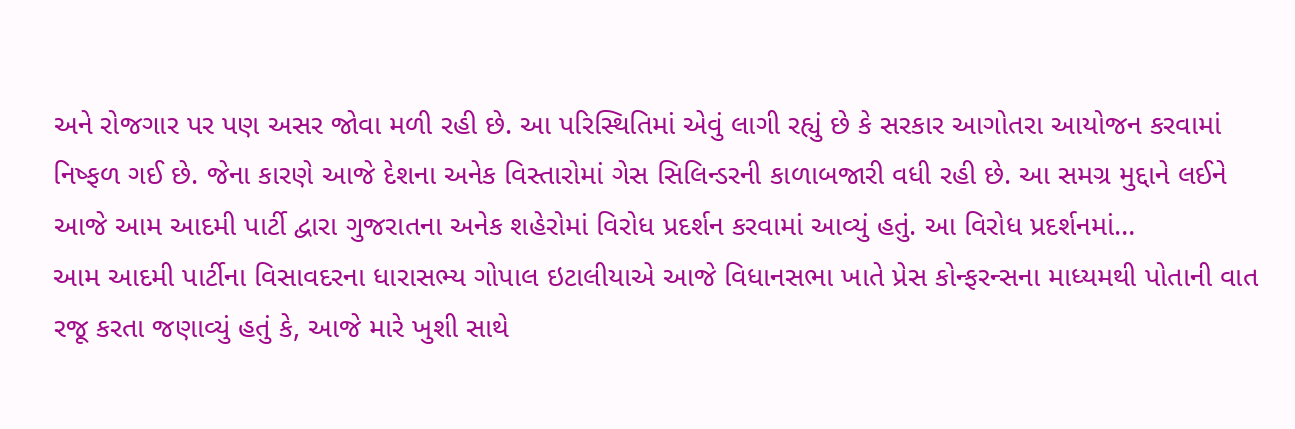અને રોજગાર પર પણ અસર જોવા મળી રહી છે. આ પરિસ્થિતિમાં એવું લાગી રહ્યું છે કે સરકાર આગોતરા આયોજન કરવામાં નિષ્ફળ ગઈ છે. જેના કારણે આજે દેશના અનેક વિસ્તારોમાં ગેસ સિલિન્ડરની કાળાબજારી વધી રહી છે. આ સમગ્ર મુદ્દાને લઈને આજે આમ આદમી પાર્ટી દ્વારા ગુજરાતના અનેક શહેરોમાં વિરોધ પ્રદર્શન કરવામાં આવ્યું હતું. આ વિરોધ પ્રદર્શનમાં…
આમ આદમી પાર્ટીના વિસાવદરના ધારાસભ્ય ગોપાલ ઇટાલીયાએ આજે વિધાનસભા ખાતે પ્રેસ કોન્ફરન્સના માધ્યમથી પોતાની વાત રજૂ કરતા જણાવ્યું હતું કે, આજે મારે ખુશી સાથે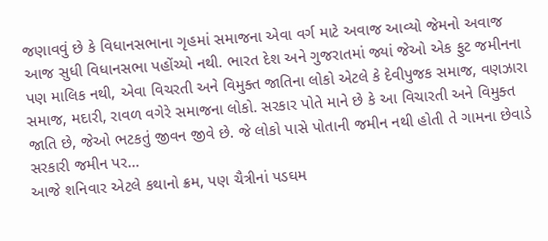જણાવવું છે કે વિધાનસભાના ગૃહમાં સમાજના એવા વર્ગ માટે અવાજ આવ્યો જેમનો અવાજ આજ સુધી વિધાનસભા પહોંચ્યો નથી. ભારત દેશ અને ગુજરાતમાં જ્યાં જેઓ એક ફુટ જમીનના પણ માલિક નથી, એવા વિચરતી અને વિમુક્ત જાતિના લોકો એટલે કે દેવીપુજક સમાજ, વણઝારા સમાજ, મદારી, રાવળ વગેરે સમાજના લોકો. સરકાર પોતે માને છે કે આ વિચારતી અને વિમુક્ત જાતિ છે, જેઓ ભટકતું જીવન જીવે છે. જે લોકો પાસે પોતાની જમીન નથી હોતી તે ગામના છેવાડે સરકારી જમીન પર…
આજે શનિવાર એટલે કથાનો ક્રમ, પણ ચૈત્રીનાં પડઘમ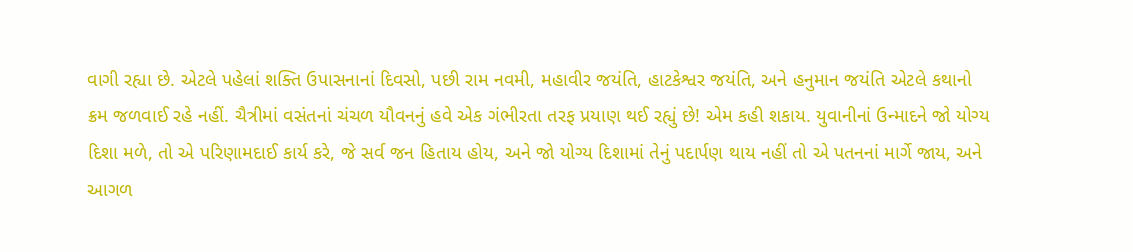વાગી રહ્યા છે. એટલે પહેલાં શક્તિ ઉપાસનાનાં દિવસો, પછી રામ નવમી, મહાવીર જયંતિ, હાટકેશ્વર જયંતિ, અને હનુમાન જયંતિ એટલે કથાનો ક્રમ જળવાઈ રહે નહીં. ચૈત્રીમાં વસંતનાં ચંચળ યૌવનનું હવે એક ગંભીરતા તરફ પ્રયાણ થઈ રહ્યું છે! એમ કહી શકાય. યુવાનીનાં ઉન્માદને જો યોગ્ય દિશા મળે, તો એ પરિણામદાઈ કાર્ય કરે, જે સર્વ જન હિતાય હોય, અને જો યોગ્ય દિશામાં તેનું પદાર્પણ થાય નહીં તો એ પતનનાં માર્ગે જાય, અને આગળ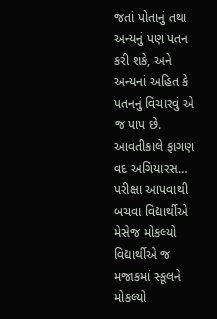જતાં પોતાનું તથા અન્યનું પણ પતન કરી શકે, અને અન્યનાં અહિત કે પતનનું વિચારવું એ જ પાપ છે. આવતીકાલે ફાગણ વદ અગિયારસ…
પરીક્ષા આપવાથી બચવા વિદ્યાર્થીએ મેસેજ મોકલ્યો વિદ્યાર્થીએ જ મજાકમાં સ્કૂલને મોકલ્યો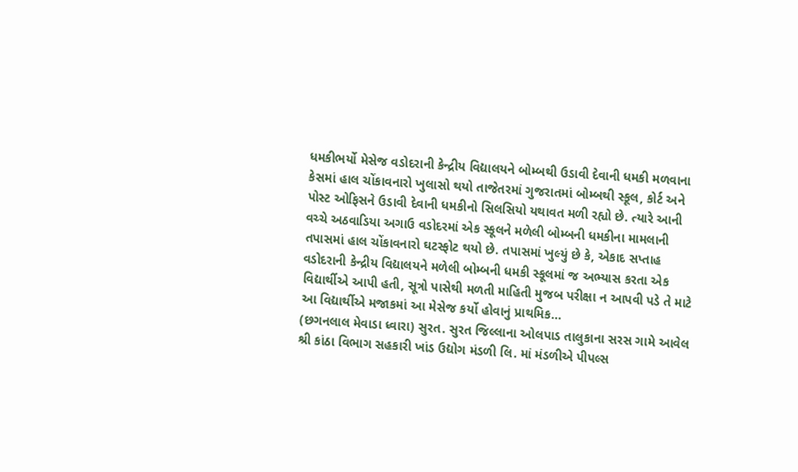ધમકીભર્યો મેસેજ વડોદરાની કેન્દ્રીય વિદ્યાલયને બોમ્બથી ઉડાવી દેવાની ધમકી મળવાના કેસમાં હાલ ચોંકાવનારો ખુલાસો થયો તાજેતરમાં ગુજરાતમાં બોમ્બથી સ્કૂલ, કોર્ટ અને પોસ્ટ ઓફિસને ઉડાવી દેવાની ધમકીનો સિલસિયો યથાવત મળી રહ્યો છે. ત્યારે આની વચ્ચે અઠવાડિયા અગાઉ વડોદરમાં એક સ્કૂલને મળેલી બોમ્બની ધમકીના મામલાની તપાસમાં હાલ ચોંકાવનારો ઘટસ્ફોટ થયો છે. તપાસમાં ખુલ્યું છે કે, એકાદ સપ્તાહ વડોદરાની કેન્દ્રીય વિદ્યાલયને મળેલી બોમ્બની ધમકી સ્કૂલમાં જ અભ્યાસ કરતા એક વિદ્યાર્થીએ આપી હતી, સૂત્રો પાસેથી મળતી માહિતી મુજબ પરીક્ષા ન આપવી પડે તે માટે આ વિદ્યાર્થીએ મજાકમાં આ મેસેજ કર્યો હોવાનું પ્રાથમિક…
(છગનલાલ મેવાડા ધ્વારા) સુરત. સુરત જિલ્લાના ઓલપાડ તાલુકાના સરસ ગામે આવેલ શ્રી કાંઠા વિભાગ સહકારી ખાંડ ઉદ્યોગ મંડળી લિ. માં મંડળીએ પીપલ્સ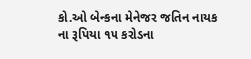કો.ઓ બેન્કના મેનેજર જતિન નાયક ના રૂપિયા ૧૫ કરોડના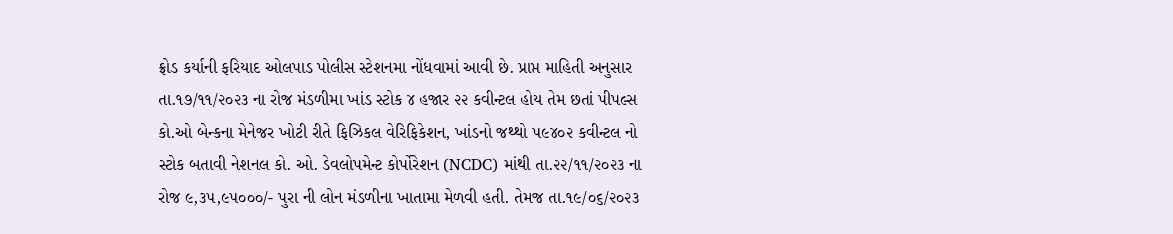ફ્રોડ કર્યાની ફરિયાદ ઓલપાડ પોલીસ સ્ટેશનમા નોંધવામાં આવી છે. પ્રાપ્ત માહિતી અનુસાર તા.૧૭/૧૧/૨૦૨૩ ના રોજ મંડળીમા ખાંડ સ્ટોક ૪ હજાર ૨૨ કવીન્ટલ હોય તેમ છતાં પીપલ્સ કો.ઓ બેન્કના મેનેજર ખોટી રીતે ફિઝિકલ વેરિફિકેશન, ખાંડનો જથ્થો ૫૯૪૦૨ કવીન્ટલ નો સ્ટોક બતાવી નેશનલ કો. ઓ. ડેવલોપમેન્ટ કોર્પોરેશન (NCDC) માંથી તા.૨૨/૧૧/૨૦૨૩ ના રોજ ૯,૩૫,૯૫૦૦૦/- પુરા ની લોન મંડળીના ખાતામા મેળવી હતી. તેમજ તા.૧૯/૦૬/૨૦૨૩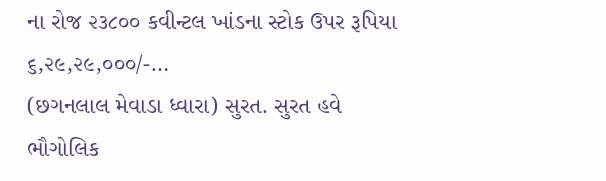ના રોજ ૨૩૮૦૦ કવીન્ટલ ખાંડના સ્ટોક ઉપર રૂપિયા ૬,૨૯,૨૯,૦૦૦/-…
(છગનલાલ મેવાડા ધ્વારા) સુરત. સુરત હવે ભૌગોલિક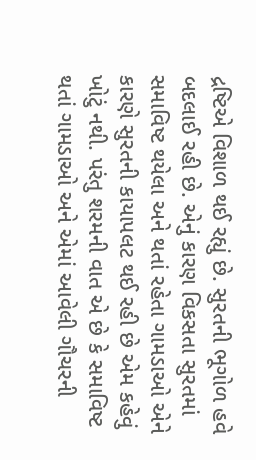દ્રષ્ટિએ વિશાળ થઈ રહ્યું છે. સુરતની ભૂગોળ હવે બદલાઈ રહી છે. એનું કારણ વિકસતા સુરતમાં સમાવિષ્ટ થયેલા અને થતાં રહેતા ગામડાઓ એને કારણે સુરતની કાયાપલટ થઈ રહી છે એમ કહેવું ખોટું નથી. પરંતુ શરમની વાત એ છે કે સમાવિષ્ટ થતાં ગામડાઓ અને એમાં આવેલી ગૌચરની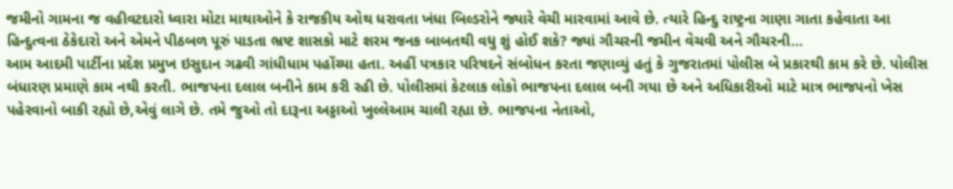જમીનો ગામના જ વહીવટદારો ધ્વારા મોટા માથાઓને કે રાજકીય ઓથ ધરાવતા ખંધા બિલ્ડરોને જ્યારે વેચી મારવામાં આવે છે. ત્યારે હિન્દુ રાષ્ટ્રના ગાણા ગાતા કહેવાતા આ હિન્દુત્વના ઠેકેદારો અને એમને પીઠબળ પૂરું પાડતા ભ્રષ્ટ શાસકો માટે શરમ જનક બાબતથી વધુ શું હોઈ શકે? જ્યાં ગૌચરની જમીન વેચવી અને ગૌચરની…
આમ આદમી પાર્ટીના પ્રદેશ પ્રમુખ ઇસુદાન ગઢવી ગાંધીધામ પહોંચ્યા હતા. અહીં પત્રકાર પરિષદને સંબોધન કરતા જણાવ્યું હતું કે ગુજરાતમાં પોલીસ બે પ્રકારથી કામ કરે છે. પોલીસ બંધારણ પ્રમાણે કામ નથી કરતી. ભાજપના દલાલ બનીને કામ કરી રહી છે. પોલીસમાં કેટલાક લોકો ભાજપના દલાલ બની ગયા છે અને અધિકારીઓ માટે માત્ર ભાજપનો ખેસ પહેરવાનો બાકી રહ્યો છે,એવું લાગે છે. તમે જુઓ તો દારૂના અડ્ડાઓ ખુલ્લેઆમ ચાલી રહ્યા છે. ભાજપના નેતાઓ,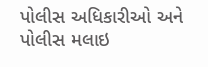પોલીસ અધિકારીઓ અને પોલીસ મલાઇ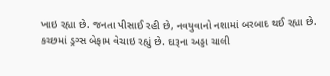ખાઇ રહ્યા છે. જનતા પીસાઈ રહી છે, નવયુવાનો નશામાં બરબાદ થઈ રહ્યા છે. કચ્છમાં ડ્રગ્સ બેફામ વેચાઇ રહ્યું છે. દારૂના અડ્ડા ચાલી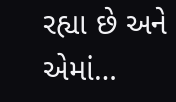રહ્યા છે અને એમાં…